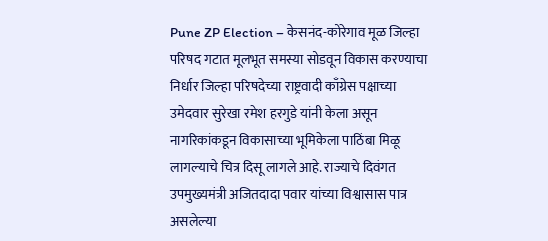Pune ZP Election – केसनंद-कोरेगाव मूळ जिल्हा परिषद गटात मूलभूत समस्या सोडवून विकास करण्याचा निर्धार जिल्हा परिषदेच्या राष्ट्रवादी काँग्रेस पक्षाच्या उमेदवार सुरेखा रमेश हरगुडे यांनी केला असून नागरिकांकडून विकासाच्या भूमिकेला पाठिंबा मिळू लागल्याचे चित्र दिसू लागले आहे. राज्याचे दिवंगत उपमुख्यमंत्री अजितदादा पवार यांच्या विश्वासास पात्र असलेल्या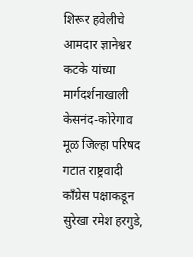शिरूर हवेलीचे आमदार ज्ञानेश्वर कटके यांच्या मार्गदर्शनाखाली केसनंद-कोरेगाव मूळ जिल्हा परिषद गटात राष्ट्रवादी काँग्रेस पक्षाकडून सुरेखा रमेश हरगुडे,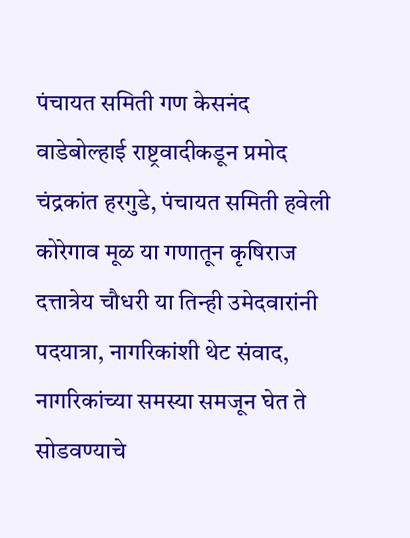पंचायत समिती गण केसनंद वाडेबोल्हाई राष्ट्रवादीकडून प्रमोद चंद्रकांत हरगुडे, पंचायत समिती हवेली कोरेगाव मूळ या गणातून कृषिराज दत्तात्रेय चौधरी या तिन्ही उमेदवारांनी पदयात्रा, नागरिकांशी थेट संवाद, नागरिकांच्या समस्या समजून घेत ते सोडवण्याचे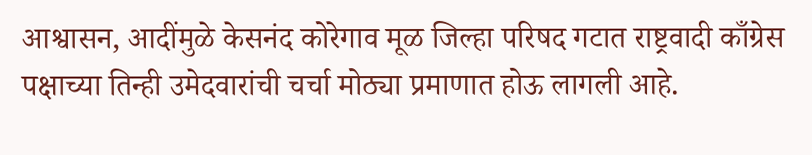आश्वासन, आदींमुळे केसनंद कोरेगाव मूळ जिल्हा परिषद गटात राष्ट्रवादी काँग्रेस पक्षाच्या तिन्ही उमेदवारांची चर्चा मोठ्या प्रमाणात होऊ लागली आहे.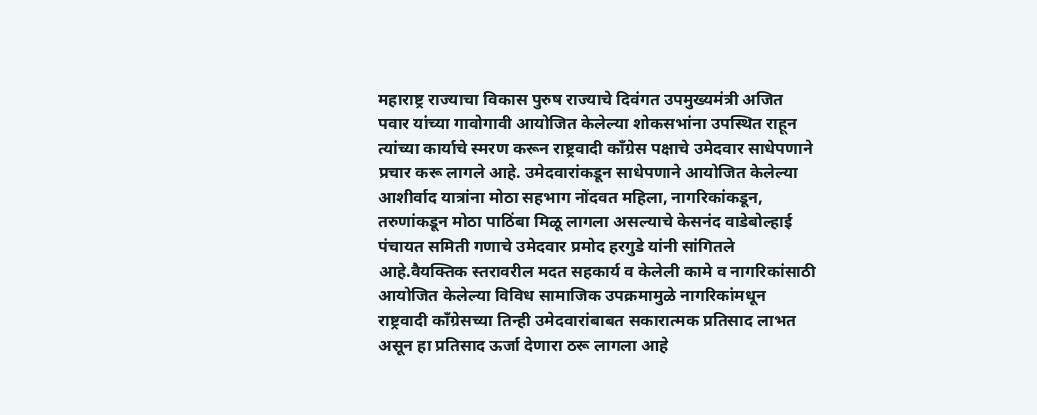महाराष्ट्र राज्याचा विकास पुरुष राज्याचे दिवंगत उपमुख्यमंत्री अजित पवार यांच्या गावोगावी आयोजित केलेल्या शोकसभांना उपस्थित राहून त्यांच्या कार्याचे स्मरण करून राष्ट्रवादी काँग्रेस पक्षाचे उमेदवार साधेपणाने प्रचार करू लागले आहे. उमेदवारांकडून साधेपणाने आयोजित केलेल्या आशीर्वाद यात्रांना मोठा सहभाग नोंदवत महिला, नागरिकांकडून, तरुणांकडून मोठा पाठिंबा मिळू लागला असल्याचे केसनंद वाडेबोल्हाई पंचायत समिती गणाचे उमेदवार प्रमोद हरगुडे यांनी सांगितले आहे.वैयक्तिक स्तरावरील मदत सहकार्य व केलेली कामे व नागरिकांसाठी आयोजित केलेल्या विविध सामाजिक उपक्रमामुळे नागरिकांमधून राष्ट्रवादी काँग्रेसच्या तिन्ही उमेदवारांबाबत सकारात्मक प्रतिसाद लाभत असून हा प्रतिसाद ऊर्जा देणारा ठरू लागला आहे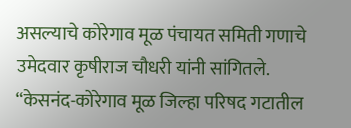असल्याचे कोरेगाव मूळ पंचायत समिती गणाचे उमेदवार कृषीराज चौधरी यांनी सांगितले. “केसनंद-कोरेगाव मूळ जिल्हा परिषद गटातील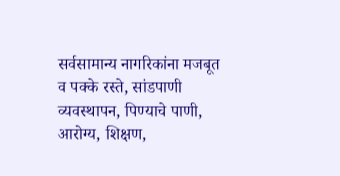सर्वसामान्य नागरिकांना मजबूत व पक्के रस्ते, सांडपाणी व्यवस्थापन, पिण्याचे पाणी, आरोग्य, शिक्षण,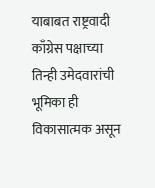याबाबत राष्ट्रवादी काँग्रेस पक्षाच्या तिन्ही उमेदवारांची भूमिका ही विकासात्मक असून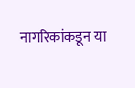नागरिकांकडून या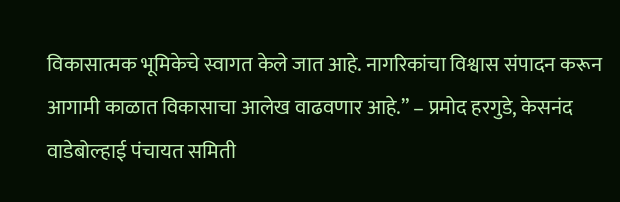विकासात्मक भूमिकेचे स्वागत केले जात आहे. नागरिकांचा विश्वास संपादन करून आगामी काळात विकासाचा आलेख वाढवणार आहे.” – प्रमोद हरगुडे, केसनंद वाडेबोल्हाई पंचायत समिती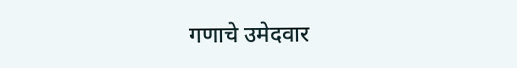गणाचे उमेदवार